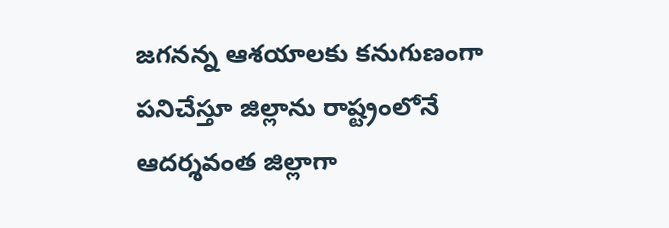జగనన్న ఆశయాలకు కనుగుణంగా పనిచేస్తూ జిల్లాను రాష్ట్రంలోనే ఆదర్శవంత జిల్లాగా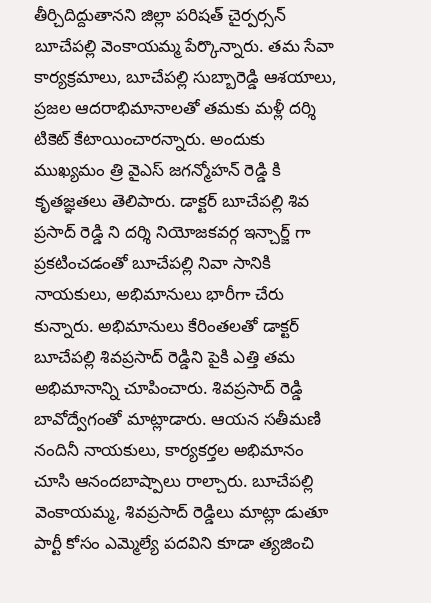తీర్చిదిద్దుతానని జిల్లా పరిషత్ చైర్పర్సన్ బూచేపల్లి వెంకాయమ్మ పేర్కొన్నారు. తమ సేవా కార్యక్రమాలు, బూచేపల్లి సుబ్బారెడ్డి ఆశయాలు, ప్రజల ఆదరాభిమానాలతో తమకు మళ్లీ దర్శి టికెట్ కేటాయించారన్నారు. అందుకు ముఖ్యమం త్రి వైఎస్ జగన్మోహన్ రెడ్డి కి కృతజ్ఞతలు తెలిపారు. డాక్టర్ బూచేపల్లి శివ ప్రసాద్ రెడ్డి ని దర్శి నియోజకవర్గ ఇన్చార్జ్ గా ప్రకటించడంతో బూచేపల్లి నివా సానికి నాయకులు, అభిమానులు భారీగా చేరు కున్నారు. అభిమానులు కేరింతలతో డాక్టర్ బూచేపల్లి శివప్రసాద్ రెడ్డిని పైకి ఎత్తి తమ అభిమానాన్ని చూపించారు. శివప్రసాద్ రెడ్డి బావోద్వేగంతో మాట్లాడారు. ఆయన సతీమణి నందినీ నాయకులు, కార్యకర్తల అభిమానం చూసి ఆనందబాష్పాలు రాల్చారు. బూచేపల్లి వెంకాయమ్మ, శివప్రసాద్ రెడ్డిలు మాట్లా డుతూ పార్టీ కోసం ఎమ్మెల్యే పదవిని కూడా త్యజించి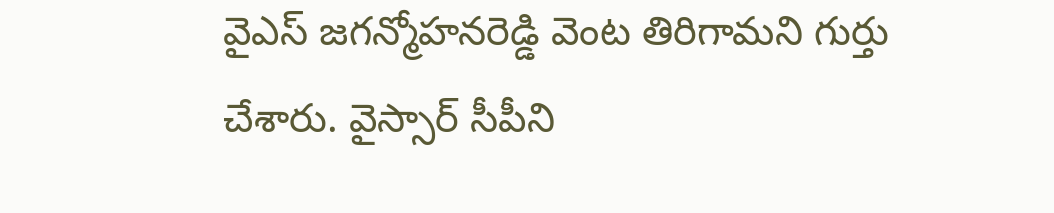వైఎస్ జగన్మోహనరెడ్డి వెంట తిరిగామని గుర్తు చేశారు. వైస్సార్ సీపీని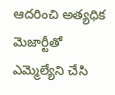ఆదరించి అత్యధిక మెజార్టీతో ఎమ్మెల్యేని చేసి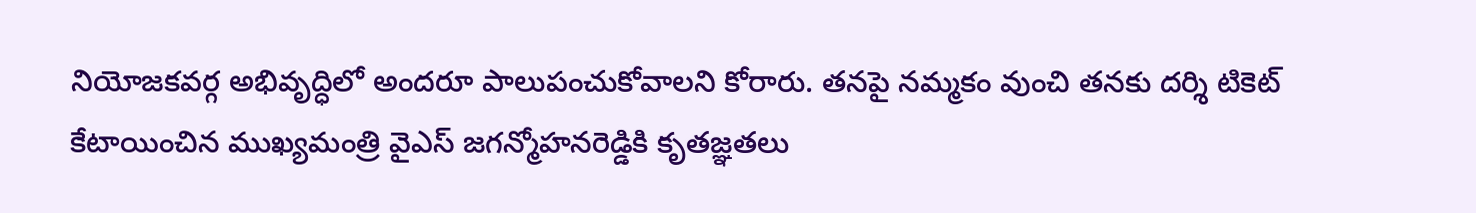నియోజకవర్గ అభివృద్ధిలో అందరూ పాలుపంచుకోవాలని కోరారు. తనపై నమ్మకం వుంచి తనకు దర్శి టికెట్ కేటాయించిన ముఖ్యమంత్రి వైఎస్ జగన్మోహనరెడ్డికి కృతజ్ఞతలు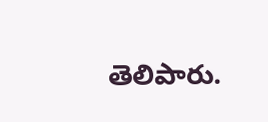తెలిపారు.